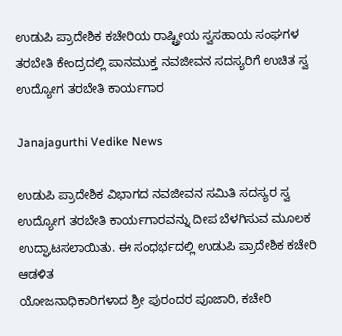ಉಡುಪಿ ಪ್ರಾದೇಶಿಕ ಕಚೇರಿಯ ರಾಷ್ಟ್ರೀಯ ಸ್ವಸಹಾಯ ಸಂಘಗಳ ತರಬೇತಿ ಕೇಂದ್ರದಲ್ಲಿ ಪಾನಮುಕ್ತ ನವಜೀವನ ಸದಸ್ಯರಿಗೆ ಉಚಿತ ಸ್ವ ಉದ್ಯೋಗ ತರಬೇತಿ ಕಾರ್ಯಗಾರ

Janajagurthi Vedike News

ಉಡುಪಿ ಪ್ರಾದೇಶಿಕ ವಿಭಾಗದ ನವಜೀವನ ಸಮಿತಿ ಸದಸ್ಯರ ಸ್ವ ಉದ್ಯೋಗ ತರಬೇತಿ ಕಾರ್ಯಗಾರವನ್ನು ದೀಪ ಬೆಳಗಿಸುವ ಮೂಲಕ ಉದ್ಘಾಟಸಲಾಯಿತು. ಈ ಸಂಧರ್ಭದಲ್ಲಿ ಉಡುಪಿ ಪ್ರಾದೇಶಿಕ ಕಚೇರಿ ಆಡಳಿತ
ಯೋಜನಾಧಿಕಾರಿಗಳಾದ ಶ್ರೀ ಪುರಂದರ ಪೂಜಾರಿ, ಕಚೇರಿ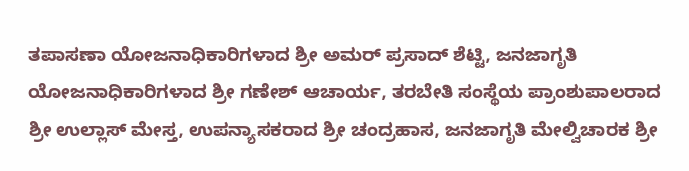ತಪಾಸಣಾ ಯೋಜನಾಧಿಕಾರಿಗಳಾದ ಶ್ರೀ ಅಮರ್ ಪ್ರಸಾದ್ ಶೆಟ್ಟಿ, ಜನಜಾಗೃತಿ ಯೋಜನಾಧಿಕಾರಿಗಳಾದ ಶ್ರೀ ಗಣೇಶ್ ಆಚಾರ್ಯ, ತರಬೇತಿ ಸಂಸ್ಥೆಯ ಪ್ರಾಂಶುಪಾಲರಾದ ಶ್ರೀ ಉಲ್ಲಾಸ್ ಮೇಸ್ತ, ಉಪನ್ಯಾಸಕರಾದ ಶ್ರೀ ಚಂದ್ರಹಾಸ, ಜನಜಾಗೃತಿ ಮೇಲ್ವಿಚಾರಕ ಶ್ರೀ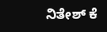ನಿತೇಶ್ ಕೆ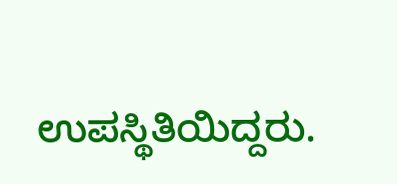ಉಪಸ್ಥಿತಿಯಿದ್ದರು.